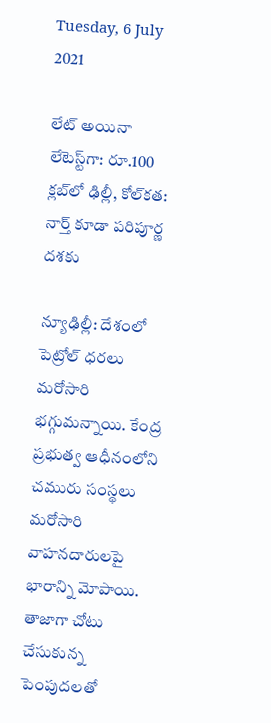Tuesday, 6 July 2021

లేట్ అయినా లేటెస్ట్‌గా: రూ.100 క్లబ్‌లో ఢిల్లీ, కోల్‌కత: నార్త్ కూడా పరిపూర్ణ దశకు

న్యూఢిల్లీ: దేశంలో పెట్రోల్ ధరలు మరోసారి భగ్గుమన్నాయి. కేంద్ర ప్రభుత్వ ఆధీనంలోని చమురు సంస్థలు మరోసారి వాహనదారులపై భారాన్ని మోపాయి. తాజాగా చోటు చేసుకున్న పెంపుదలతో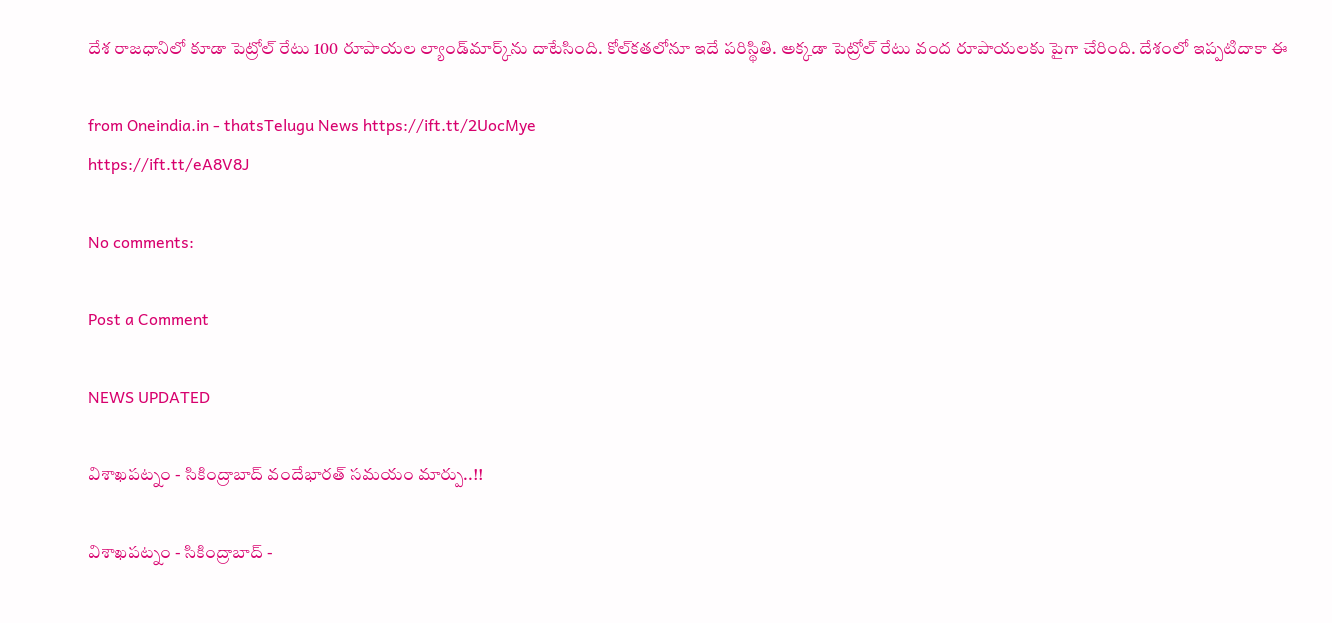దేశ రాజధానిలో కూడా పెట్రోల్ రేటు 100 రూపాయల ల్యాండ్‌మార్క్‌ను దాటేసింది. కోల్‌కతలోనూ ఇదే పరిస్థితి. అక్కడా పెట్రోల్ రేటు వంద రూపాయలకు పైగా చేరింది. దేశంలో ఇప్పటిదాకా ఈ

from Oneindia.in - thatsTelugu News https://ift.tt/2UocMye
https://ift.tt/eA8V8J

No comments:

Post a Comment

NEWS UPDATED

విశాఖపట్నం - సికింద్రాబాద్ వందేభారత్ సమయం మార్పు..!!

విశాఖపట్నం - సికింద్రాబాద్ -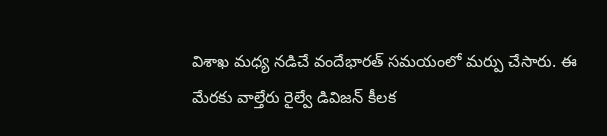విశాఖ మధ్య నడిచే వందేభారత్ సమయంలో మర్పు చేసారు. ఈ మేరకు వాల్తేరు రైల్వే డివిజన్ కీలక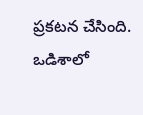ప్రకటన చేసింది. ఒడిశాలో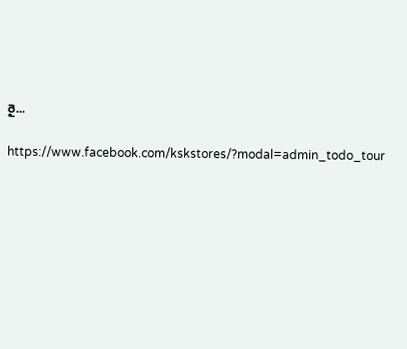రై...

https://www.facebook.com/kskstores/?modal=admin_todo_tour